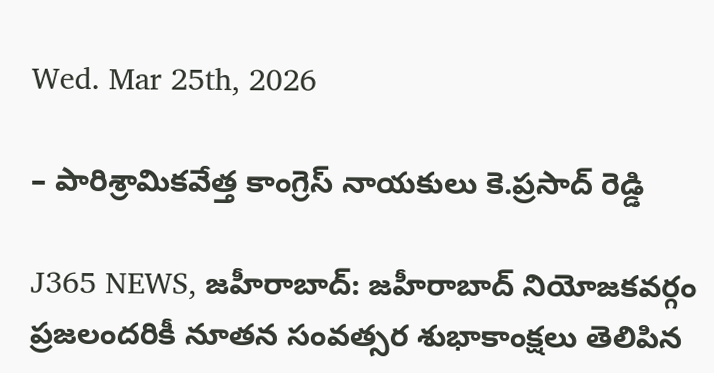Wed. Mar 25th, 2026

– పారిశ్రామికవేత్త కాంగ్రెస్ నాయకులు కె.ప్రసాద్ రెడ్డి

J365 NEWS, జహీరాబాద్: జహీరాబాద్ నియోజకవర్గం ప్రజలందరికీ నూతన సంవత్సర శుభాకాంక్షలు తెలిపిన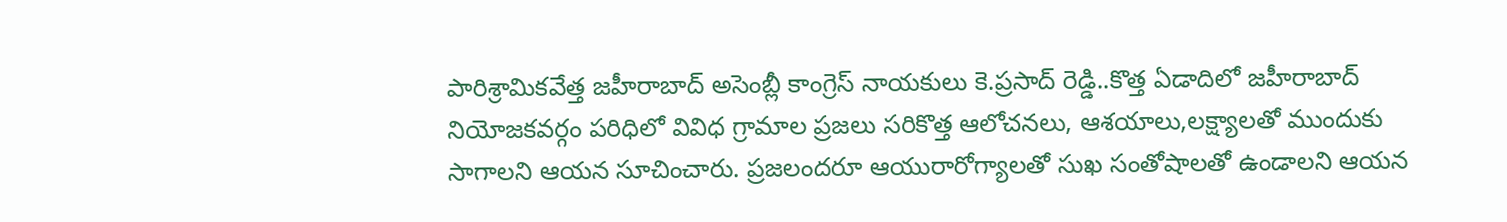పారిశ్రామికవేత్త జహీరాబాద్ అసెంబ్లీ కాంగ్రెస్ నాయకులు కె.ప్రసాద్ రెడ్డి..కొత్త ఏడాదిలో జహీరాబాద్ నియోజకవర్గం పరిధిలో వివిధ గ్రామాల ప్రజలు సరికొత్త ఆలోచనలు, ఆశయాలు,లక్ష్యాలతో ముందుకు సాగాలని ఆయన సూచించారు. ప్రజలందరూ ఆయురారోగ్యాలతో సుఖ సంతోషాలతో ఉండాలని ఆయన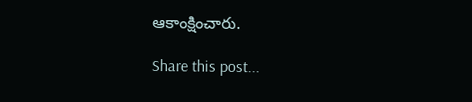ఆకాంక్షించారు.

Share this post...